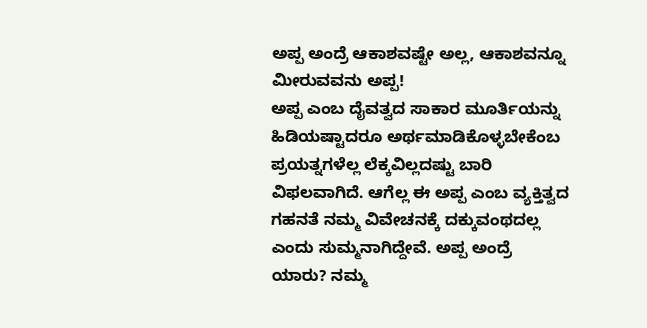ಅಪ್ಪ ಅಂದ್ರೆ ಆಕಾಶವಷ್ಟೇ ಅಲ್ಲ, ಆಕಾಶವನ್ನೂ ಮೀರುವವನು ಅಪ್ಪ!
ಅಪ್ಪ ಎಂಬ ದೈವತ್ವದ ಸಾಕಾರ ಮೂರ್ತಿಯನ್ನು ಹಿಡಿಯಷ್ಟಾದರೂ ಅರ್ಥಮಾಡಿಕೊಳ್ಳಬೇಕೆಂಬ ಪ್ರಯತ್ನಗಳೆಲ್ಲ ಲೆಕ್ಕವಿಲ್ಲದಷ್ಟು ಬಾರಿ ವಿಫಲವಾಗಿದೆ. ಆಗೆಲ್ಲ ಈ ಅಪ್ಪ ಎಂಬ ವ್ಯಕ್ತಿತ್ವದ ಗಹನತೆ ನಮ್ಮ ವಿವೇಚನಕ್ಕೆ ದಕ್ಕುವಂಥದಲ್ಲ ಎಂದು ಸುಮ್ಮನಾಗಿದ್ದೇವೆ. ಅಪ್ಪ ಅಂದ್ರೆ ಯಾರು? ನಮ್ಮ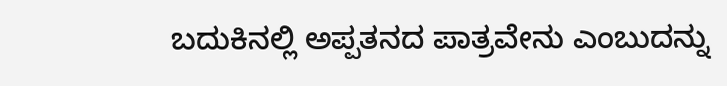ಬದುಕಿನಲ್ಲಿ ಅಪ್ಪತನದ ಪಾತ್ರವೇನು ಎಂಬುದನ್ನು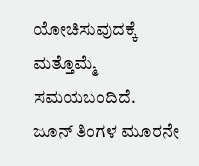ಯೋಚಿಸುವುದಕ್ಕೆ ಮತ್ತೊಮ್ಮೆ ಸಮಯಬಂದಿದೆ.
ಜೂನ್ ತಿಂಗಳ ಮೂರನೇ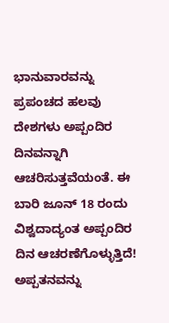ಭಾನುವಾರವನ್ನು ಪ್ರಪಂಚದ ಹಲವು ದೇಶಗಳು ಅಪ್ಪಂದಿರ ದಿನವನ್ನಾಗಿ ಆಚರಿಸುತ್ತವೆಯಂತೆ. ಈ ಬಾರಿ ಜೂನ್ 18 ರಂದು ವಿಶ್ವದಾದ್ಯಂತ ಅಪ್ಪಂದಿರ ದಿನ ಆಚರಣೆಗೊಳ್ಳುತ್ತಿದೆ! ಅಪ್ಪತನವನ್ನು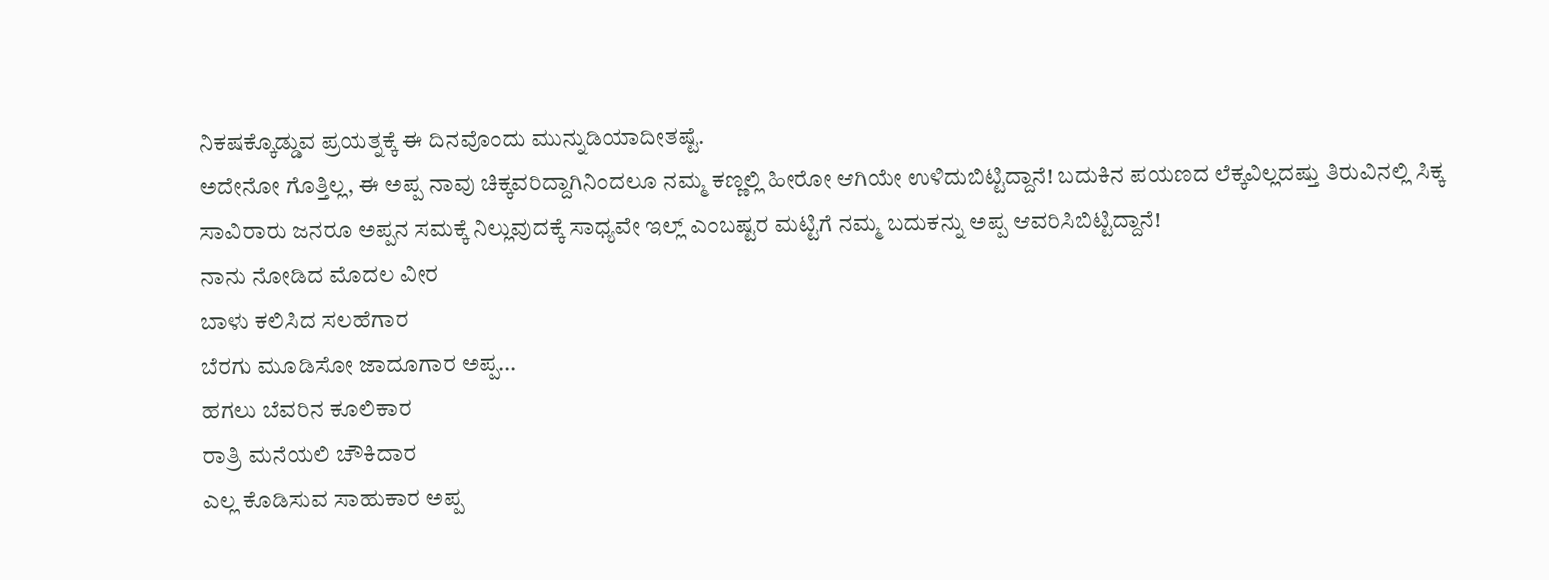ನಿಕಷಕ್ಕೊಡ್ಡುವ ಪ್ರಯತ್ನಕ್ಕೆ ಈ ದಿನವೊಂದು ಮುನ್ನುಡಿಯಾದೀತಷ್ಟೆ.
ಅದೇನೋ ಗೊತ್ತಿಲ್ಲ, ಈ ಅಪ್ಪ ನಾವು ಚಿಕ್ಕವರಿದ್ದಾಗಿನಿಂದಲೂ ನಮ್ಮ ಕಣ್ಣಲ್ಲಿ ಹೀರೋ ಆಗಿಯೇ ಉಳಿದುಬಿಟ್ಟಿದ್ದಾನೆ! ಬದುಕಿನ ಪಯಣದ ಲೆಕ್ಕವಿಲ್ಲದಷ್ತು ತಿರುವಿನಲ್ಲಿ ಸಿಕ್ಕ ಸಾವಿರಾರು ಜನರೂ ಅಪ್ಪನ ಸಮಕ್ಕೆ ನಿಲ್ಲುವುದಕ್ಕೆ ಸಾಧ್ಯವೇ ಇಲ್ಲ್ ಎಂಬಷ್ಟರ ಮಟ್ಟಿಗೆ ನಮ್ಮ ಬದುಕನ್ನು ಅಪ್ಪ ಆವರಿಸಿಬಿಟ್ಟಿದ್ದಾನೆ!
ನಾನು ನೋಡಿದ ಮೊದಲ ವೀರ
ಬಾಳು ಕಲಿಸಿದ ಸಲಹೆಗಾರ
ಬೆರಗು ಮೂಡಿಸೋ ಜಾದೂಗಾರ ಅಪ್ಪ...
ಹಗಲು ಬೆವರಿನ ಕೂಲಿಕಾರ
ರಾತ್ರಿ ಮನೆಯಲಿ ಚೌಕಿದಾರ
ಎಲ್ಲ ಕೊಡಿಸುವ ಸಾಹುಕಾರ ಅಪ್ಪ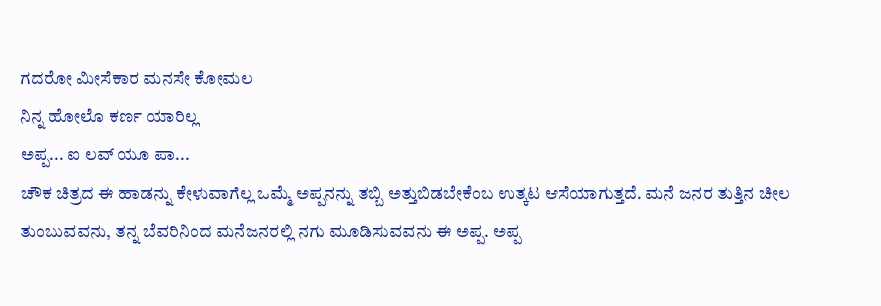ಗದರೋ ಮೀಸೆಕಾರ ಮನಸೇ ಕೋಮಲ
ನಿನ್ನ ಹೋಲೊ ಕರ್ಣ ಯಾರಿಲ್ಲ
ಅಪ್ಪ... ಐ ಲವ್ ಯೂ ಪಾ...
ಚೌಕ ಚಿತ್ರದ ಈ ಹಾಡನ್ನು ಕೇಳುವಾಗೆಲ್ಲ ಒಮ್ಮೆ ಅಪ್ಪನನ್ನು ತಬ್ಬಿ ಅತ್ತುಬಿಡಬೇಕೆಂಬ ಉತ್ಕಟ ಆಸೆಯಾಗುತ್ತದೆ. ಮನೆ ಜನರ ತುತ್ತಿನ ಚೀಲ ತುಂಬುವವನು, ತನ್ನ ಬೆವರಿನಿಂದ ಮನೆಜನರಲ್ಲಿ ನಗು ಮೂಡಿಸುವವನು ಈ ಅಪ್ಪ. ಅಪ್ಪ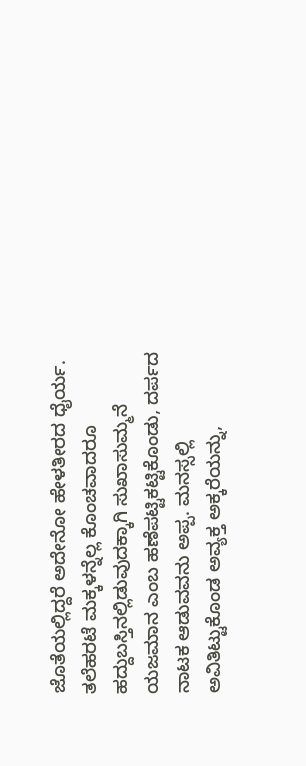ಜೊತೆಯಲ್ಲಿದ್ದರೆ ಅದೇನೋ ಹೇಳತೀರದ ಧೈರ್ಯ. ತಲೆಹರಟೆ ಮಕ್ಕಳನ್ನೆಲ್ಲ ಕೊಂಚವಾದರೂ ಹದ್ದುಬಸ್ತಿನಲ್ಲಿಡುವುದಕ್ಕಾಗಿ ಸುಖಾಸುಮ್ಮನೆ ಯಜಮಾನ ಎಂಬ ಹಣೆಪಟ್ಟಿಕಟ್ಟಿಕೊಂಡು, ದರ್ಪದ ನಾಟಕ ಆಡುವವನು ಅಪ್ಪ. ಮನಸ್ಸಲ್ಲಿ ಅವಿತಿಟ್ಟುಕೊಂಡ ಅವ್ಯಕ್ತ ಅಕ್ಕರೆಯನ್ನು,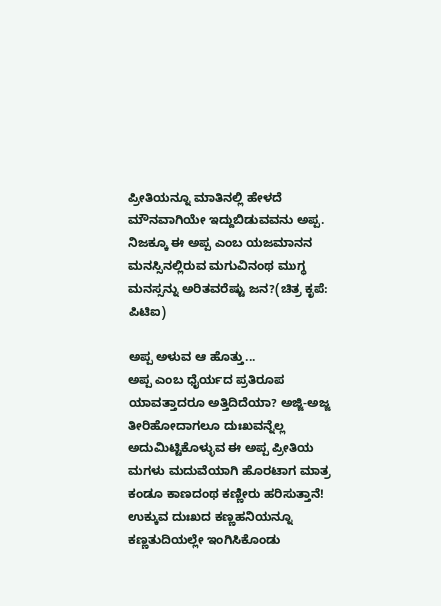ಪ್ರೀತಿಯನ್ನೂ ಮಾತಿನಲ್ಲಿ ಹೇಳದೆ ಮೌನವಾಗಿಯೇ ಇದ್ದುಬಿಡುವವನು ಅಪ್ಪ. ನಿಜಕ್ಕೂ ಈ ಅಪ್ಪ ಎಂಬ ಯಜಮಾನನ ಮನಸ್ಸಿನಲ್ಲಿರುವ ಮಗುವಿನಂಥ ಮುಗ್ಧ ಮನಸ್ಸನ್ನು ಅರಿತವರೆಷ್ಟು ಜನ?(ಚಿತ್ರ ಕೃಪೆ: ಪಿಟಿಐ)

ಅಪ್ಪ ಅಳುವ ಆ ಹೊತ್ತು...
ಅಪ್ಪ ಎಂಬ ಧೈರ್ಯದ ಪ್ರತಿರೂಪ ಯಾವತ್ತಾದರೂ ಅತ್ತಿದಿದೆಯಾ? ಅಜ್ಜಿ-ಅಜ್ಜ ತೀರಿಹೋದಾಗಲೂ ದುಃಖವನ್ನೆಲ್ಲ ಅದುಮಿಟ್ಟಿಕೊಳ್ಳುವ ಈ ಅಪ್ಪ ಪ್ರೀತಿಯ ಮಗಳು ಮದುವೆಯಾಗಿ ಹೊರಟಾಗ ಮಾತ್ರ ಕಂಡೂ ಕಾಣದಂಥ ಕಣ್ಣೀರು ಹರಿಸುತ್ತಾನೆ! ಉಕ್ಕುವ ದುಃಖದ ಕಣ್ಣಹನಿಯನ್ನೂ ಕಣ್ಣತುದಿಯಲ್ಲೇ ಇಂಗಿಸಿಕೊಂಡು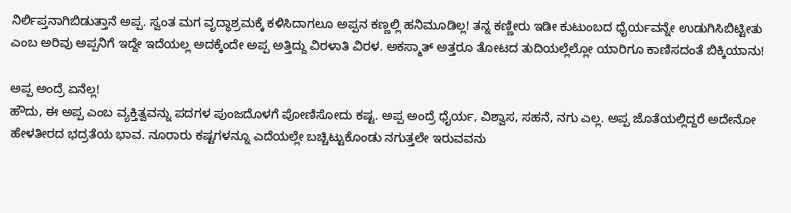ನಿರ್ಲಿಪ್ತನಾಗಿಬಿಡುತ್ತಾನೆ ಅಪ್ಪ. ಸ್ವಂತ ಮಗ ವೃದ್ಧಾಶ್ರಮಕ್ಕೆ ಕಳಿಸಿದಾಗಲೂ ಅಪ್ಪನ ಕಣ್ಣಲ್ಲಿ ಹನಿಮೂಡಿಲ್ಲ! ತನ್ನ ಕಣ್ಣೀರು ಇಡೀ ಕುಟುಂಬದ ಧೈರ್ಯವನ್ನೇ ಉಡುಗಿಸಿಬಿಟ್ಟೀತು ಎಂಬ ಅರಿವು ಅಪ್ಪನಿಗೆ ಇದ್ದೇ ಇದೆಯಲ್ಲ ಅದಕ್ಕೆಂದೇ ಅಪ್ಪ ಅತ್ತಿದ್ದು ವಿರಳಾತಿ ವಿರಳ. ಅಕಸ್ಮಾತ್ ಅತ್ತರೂ ತೋಟದ ತುದಿಯಲ್ಲೆಲ್ಲೋ ಯಾರಿಗೂ ಕಾಣಿಸದಂತೆ ಬಿಕ್ಕಿಯಾನು!

ಅಪ್ಪ ಅಂದ್ರೆ ಏನೆಲ್ಲ!
ಹೌದು, ಈ ಅಪ್ಪ ಎಂಬ ವ್ಯಕ್ತಿತ್ವವನ್ನು ಪದಗಳ ಪುಂಜದೊಳಗೆ ಪೋಣಿಸೋದು ಕಷ್ಟ. ಅಪ್ಪ ಅಂದ್ರೆ ಧೈರ್ಯ, ವಿಶ್ವಾಸ, ಸಹನೆ, ನಗು ಎಲ್ಲ. ಅಪ್ಪ ಜೊತೆಯಲ್ಲಿದ್ದರೆ ಅದೇನೋ ಹೇಳತೀರದ ಭದ್ರತೆಯ ಭಾವ. ನೂರಾರು ಕಷ್ಟಗಳನ್ನೂ ಎದೆಯಲ್ಲೇ ಬಚ್ಚಿಟ್ಟುಕೊಂಡು ನಗುತ್ತಲೇ ಇರುವವನು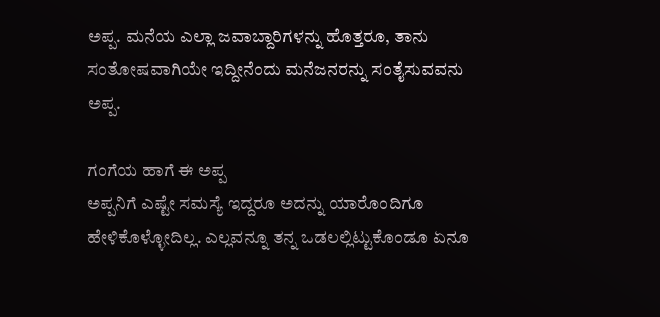ಅಪ್ಪ. ಮನೆಯ ಎಲ್ಲಾ ಜವಾಬ್ದಾರಿಗಳನ್ನು ಹೊತ್ತರೂ, ತಾನು ಸಂತೋಷವಾಗಿಯೇ ಇದ್ದೀನೆಂದು ಮನೆಜನರನ್ನು ಸಂತೈಸುವವನು ಅಪ್ಪ.

ಗಂಗೆಯ ಹಾಗೆ ಈ ಅಪ್ಪ
ಅಪ್ಪನಿಗೆ ಎಷ್ಟೇ ಸಮಸ್ಯೆ ಇದ್ದರೂ ಅದನ್ನು ಯಾರೊಂದಿಗೂ ಹೇಳಿಕೊಳ್ಳೋದಿಲ್ಲ. ಎಲ್ಲವನ್ನೂ ತನ್ನ ಒಡಲಲ್ಲಿಟ್ಟುಕೊಂಡೂ ಏನೂ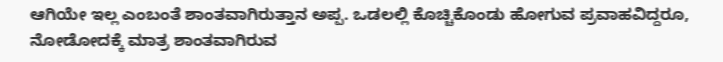ಆಗಿಯೇ ಇಲ್ಲ ಎಂಬಂತೆ ಶಾಂತವಾಗಿರುತ್ತಾನ ಅಪ್ಪ. ಒಡಲಲ್ಲಿ ಕೊಚ್ಚಿಕೊಂಡು ಹೋಗುವ ಪ್ರವಾಹವಿದ್ದರೂ, ನೋಡೋದಕ್ಕೆ ಮಾತ್ರ ಶಾಂತವಾಗಿರುವ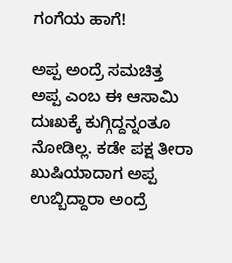ಗಂಗೆಯ ಹಾಗೆ!

ಅಪ್ಪ ಅಂದ್ರೆ ಸಮಚಿತ್ತ
ಅಪ್ಪ ಎಂಬ ಈ ಆಸಾಮಿ ದುಃಖಕ್ಕೆ ಕುಗ್ಗಿದ್ದನ್ನಂತೂ ನೋಡಿಲ್ಲ. ಕಡೇ ಪಕ್ಷ ತೀರಾ ಖುಷಿಯಾದಾಗ ಅಪ್ಪ ಉಬ್ಬಿದ್ದಾರಾ ಅಂದ್ರೆ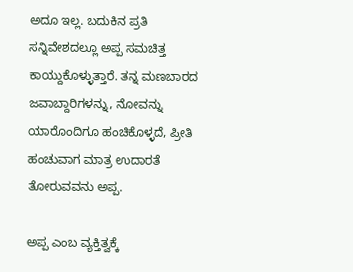ಅದೂ ಇಲ್ಲ. ಬದುಕಿನ ಪ್ರತಿ ಸನ್ನಿವೇಶದಲ್ಲೂ ಅಪ್ಪ ಸಮಚಿತ್ತ ಕಾಯ್ದುಕೊಳ್ಳುತ್ತಾರೆ. ತನ್ನ ಮಣಬಾರದ ಜವಾಬ್ದಾರಿಗಳನ್ನು, ನೋವನ್ನು ಯಾರೊಂದಿಗೂ ಹಂಚಿಕೊಳ್ಳದೆ, ಪ್ರೀತಿ ಹಂಚುವಾಗ ಮಾತ್ರ ಉದಾರತೆ ತೋರುವವನು ಅಪ್ಪ.

ಅಪ್ಪ ಎಂಬ ವ್ಯಕ್ತಿತ್ವಕ್ಕೆ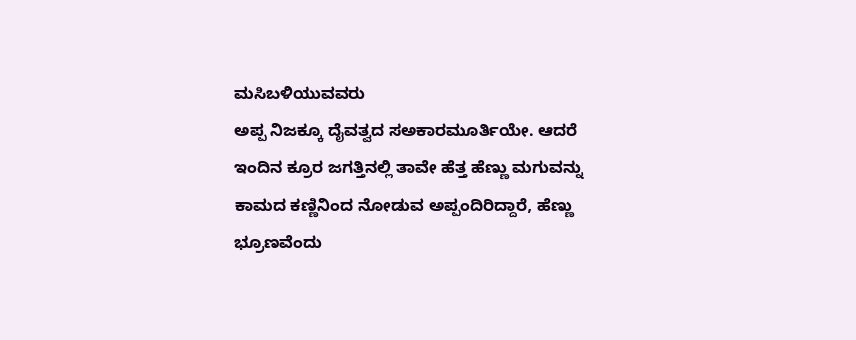ಮಸಿಬಳಿಯುವವರು
ಅಪ್ಪ ನಿಜಕ್ಕೂ ದೈವತ್ವದ ಸಅಕಾರಮೂರ್ತಿಯೇ. ಆದರೆ ಇಂದಿನ ಕ್ರೂರ ಜಗತ್ತಿನಲ್ಲಿ ತಾವೇ ಹೆತ್ತ ಹೆಣ್ಣು ಮಗುವನ್ನು ಕಾಮದ ಕಣ್ಣಿನಿಂದ ನೋಡುವ ಅಪ್ಪಂದಿರಿದ್ದಾರೆ, ಹೆಣ್ಣು ಭ್ರೂಣವೆಂದು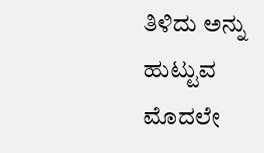ತಿಳಿದು ಅನ್ನು ಹುಟ್ಟುವ ಮೊದಲೇ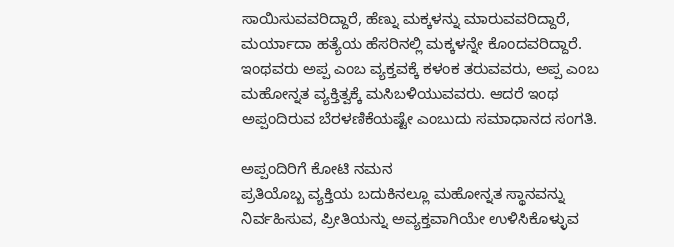ಸಾಯಿಸುವವರಿದ್ದಾರೆ, ಹೆಣ್ನು ಮಕ್ಕಳನ್ನು ಮಾರುವವರಿದ್ದಾರೆ, ಮರ್ಯಾದಾ ಹತ್ಯೆಯ ಹೆಸರಿನಲ್ಲಿ ಮಕ್ಕಳನ್ನೇ ಕೊಂದವರಿದ್ದಾರೆ. ಇಂಥವರು ಅಪ್ಪ ಎಂಬ ವ್ಯಕ್ತವಕ್ಕೆ ಕಳಂಕ ತರುವವರು, ಅಪ್ಪ ಎಂಬ ಮಹೋನ್ನತ ವ್ಯಕ್ತಿತ್ವಕ್ಕೆ ಮಸಿಬಳಿಯುವವರು. ಆದರೆ ಇಂಥ ಅಪ್ಪಂದಿರುವ ಬೆರಳಣಿಕೆಯಷ್ಟೇ ಎಂಬುದು ಸಮಾಧಾನದ ಸಂಗತಿ.

ಅಪ್ಪಂದಿರಿಗೆ ಕೋಟಿ ನಮನ
ಪ್ರತಿಯೊಬ್ಬ ವ್ಯಕ್ತಿಯ ಬದುಕಿನಲ್ಲೂ ಮಹೋನ್ನತ ಸ್ಥಾನವನ್ನು ನಿರ್ವಹಿಸುವ, ಪ್ರೀತಿಯನ್ನು ಅವ್ಯಕ್ತವಾಗಿಯೇ ಉಳಿಸಿಕೊಳ್ಳುವ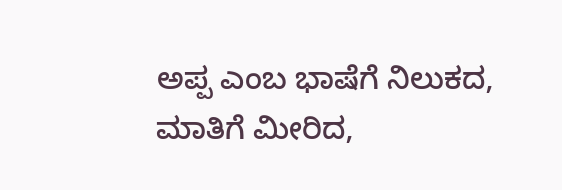ಅಪ್ಪ ಎಂಬ ಭಾಷೆಗೆ ನಿಲುಕದ, ಮಾತಿಗೆ ಮೀರಿದ,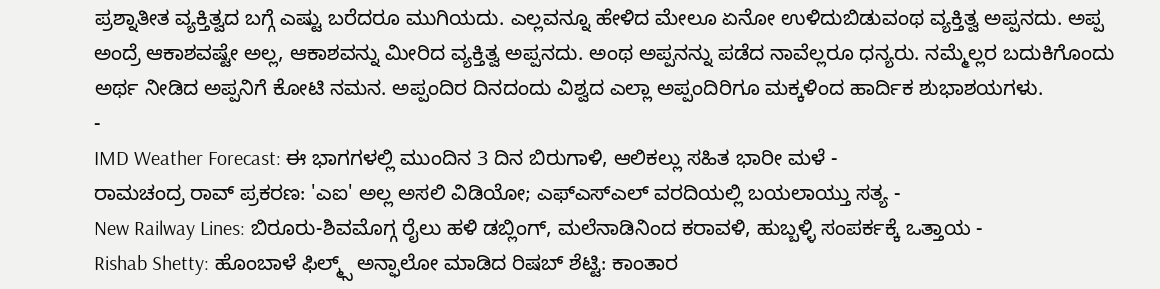ಪ್ರಶ್ನಾತೀತ ವ್ಯಕ್ತಿತ್ವದ ಬಗ್ಗೆ ಎಷ್ಟು ಬರೆದರೂ ಮುಗಿಯದು. ಎಲ್ಲವನ್ನೂ ಹೇಳಿದ ಮೇಲೂ ಏನೋ ಉಳಿದುಬಿಡುವಂಥ ವ್ಯಕ್ತಿತ್ವ ಅಪ್ಪನದು. ಅಪ್ಪ ಅಂದ್ರೆ ಆಕಾಶವಷ್ಟೇ ಅಲ್ಲ, ಆಕಾಶವನ್ನು ಮೀರಿದ ವ್ಯಕ್ತಿತ್ವ ಅಪ್ಪನದು. ಅಂಥ ಅಪ್ಪನನ್ನು ಪಡೆದ ನಾವೆಲ್ಲರೂ ಧನ್ಯರು. ನಮ್ಮೆಲ್ಲರ ಬದುಕಿಗೊಂದು ಅರ್ಥ ನೀಡಿದ ಅಪ್ಪನಿಗೆ ಕೋಟಿ ನಮನ. ಅಪ್ಪಂದಿರ ದಿನದಂದು ವಿಶ್ವದ ಎಲ್ಲಾ ಅಪ್ಪಂದಿರಿಗೂ ಮಕ್ಕಳಿಂದ ಹಾರ್ದಿಕ ಶುಭಾಶಯಗಳು.
-
IMD Weather Forecast: ಈ ಭಾಗಗಳಲ್ಲಿ ಮುಂದಿನ 3 ದಿನ ಬಿರುಗಾಳಿ, ಆಲಿಕಲ್ಲು ಸಹಿತ ಭಾರೀ ಮಳೆ -
ರಾಮಚಂದ್ರ ರಾವ್ ಪ್ರಕರಣ: 'ಎಐ' ಅಲ್ಲ ಅಸಲಿ ವಿಡಿಯೋ; ಎಫ್ಎಸ್ಎಲ್ ವರದಿಯಲ್ಲಿ ಬಯಲಾಯ್ತು ಸತ್ಯ -
New Railway Lines: ಬಿರೂರು-ಶಿವಮೊಗ್ಗ ರೈಲು ಹಳಿ ಡಬ್ಲಿಂಗ್, ಮಲೆನಾಡಿನಿಂದ ಕರಾವಳಿ, ಹುಬ್ಬಳ್ಳಿ ಸಂಪರ್ಕಕ್ಕೆ ಒತ್ತಾಯ -
Rishab Shetty: ಹೊಂಬಾಳೆ ಫಿಲ್ಮ್ಸ್ ಅನ್ಫಾಲೋ ಮಾಡಿದ ರಿಷಬ್ ಶೆಟ್ಟಿ: ಕಾಂತಾರ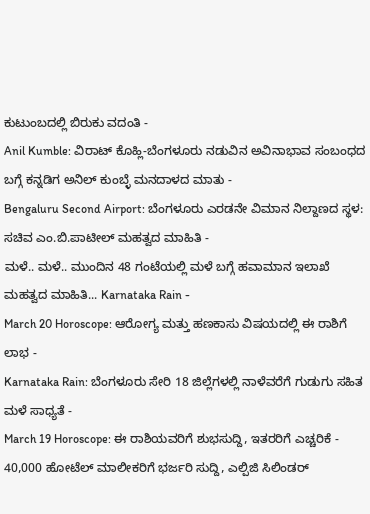ಕುಟುಂಬದಲ್ಲಿ ಬಿರುಕು ವದಂತಿ -
Anil Kumble: ವಿರಾಟ್ ಕೊಹ್ಲಿ-ಬೆಂಗಳೂರು ನಡುವಿನ ಅವಿನಾಭಾವ ಸಂಬಂಧದ ಬಗ್ಗೆ ಕನ್ನಡಿಗ ಅನಿಲ್ ಕುಂಬ್ಳೆ ಮನದಾಳದ ಮಾತು -
Bengaluru Second Airport: ಬೆಂಗಳೂರು ಎರಡನೇ ವಿಮಾನ ನಿಲ್ದಾಣದ ಸ್ಥಳ: ಸಚಿವ ಎಂ.ಬಿ.ಪಾಟೀಲ್ ಮಹತ್ವದ ಮಾಹಿತಿ -
ಮಳೆ.. ಮಳೆ.. ಮುಂದಿನ 48 ಗಂಟೆಯಲ್ಲಿ ಮಳೆ ಬಗ್ಗೆ ಹವಾಮಾನ ಇಲಾಖೆ ಮಹತ್ವದ ಮಾಹಿತಿ... Karnataka Rain -
March 20 Horoscope: ಆರೋಗ್ಯ ಮತ್ತು ಹಣಕಾಸು ವಿಷಯದಲ್ಲಿ ಈ ರಾಶಿಗೆ ಲಾಭ -
Karnataka Rain: ಬೆಂಗಳೂರು ಸೇರಿ 18 ಜಿಲ್ಲೆಗಳಲ್ಲಿ ನಾಳೆವರೆಗೆ ಗುಡುಗು ಸಹಿತ ಮಳೆ ಸಾಧ್ಯತೆ -
March 19 Horoscope: ಈ ರಾಶಿಯವರಿಗೆ ಶುಭಸುದ್ದಿ, ಇತರರಿಗೆ ಎಚ್ಚರಿಕೆ -
40,000 ಹೋಟೆಲ್ ಮಾಲೀಕರಿಗೆ ಭರ್ಜರಿ ಸುದ್ದಿ, ಎಲ್ಪಿಜಿ ಸಿಲಿಂಡರ್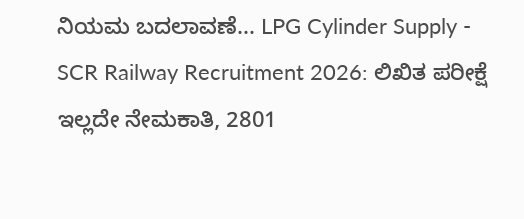ನಿಯಮ ಬದಲಾವಣೆ... LPG Cylinder Supply -
SCR Railway Recruitment 2026: ಲಿಖಿತ ಪರೀಕ್ಷೆ ಇಲ್ಲದೇ ನೇಮಕಾತಿ, 2801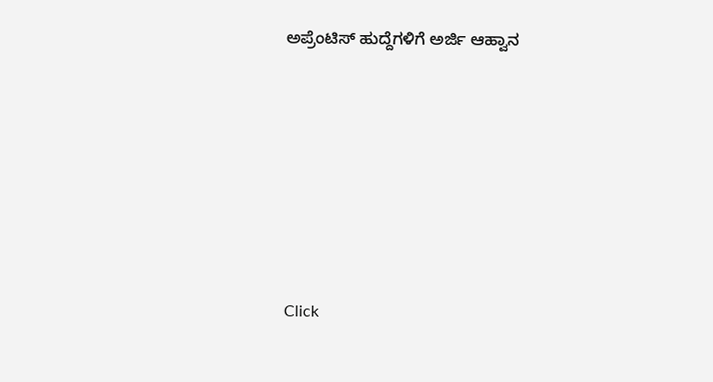ಅಪ್ರೆಂಟಿಸ್ ಹುದ್ದೆಗಳಿಗೆ ಅರ್ಜಿ ಆಹ್ವಾನ












Click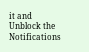it and Unblock the Notifications